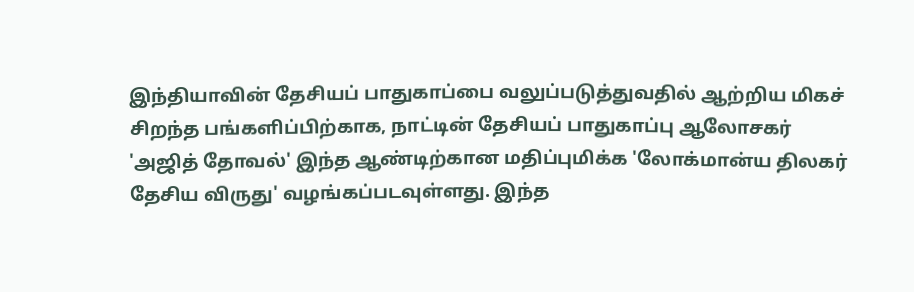இந்தியாவின் தேசியப் பாதுகாப்பை வலுப்படுத்துவதில் ஆற்றிய மிகச் சிறந்த பங்களிப்பிற்காக, நாட்டின் தேசியப் பாதுகாப்பு ஆலோசகர் 'அஜித் தோவல்' இந்த ஆண்டிற்கான மதிப்புமிக்க 'லோக்மான்ய திலகர் தேசிய விருது' வழங்கப்படவுள்ளது. இந்த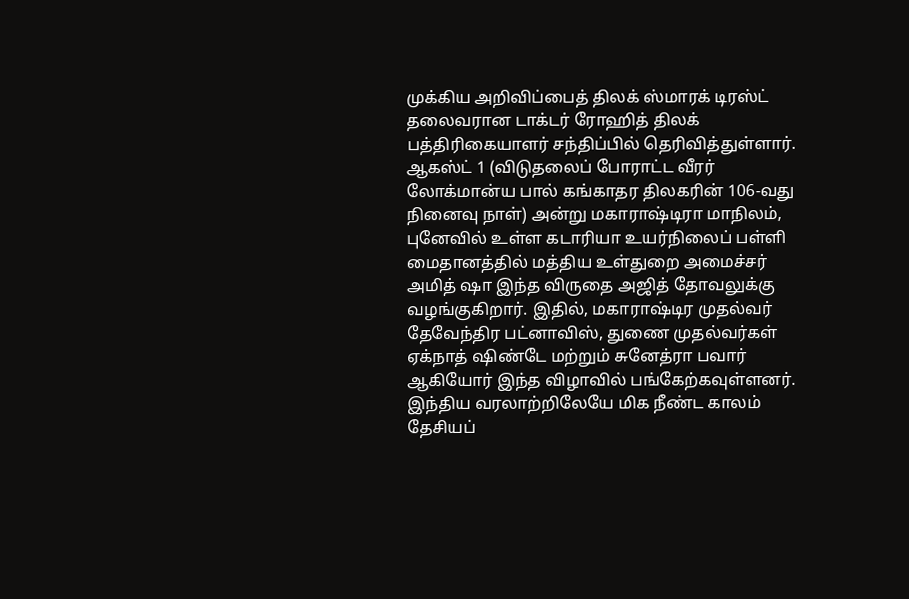முக்கிய அறிவிப்பைத் திலக் ஸ்மாரக் டிரஸ்ட் தலைவரான டாக்டர் ரோஹித் திலக் பத்திரிகையாளர் சந்திப்பில் தெரிவித்துள்ளார்.
ஆகஸ்ட் 1 (விடுதலைப் போராட்ட வீரர் லோக்மான்ய பால் கங்காதர திலகரின் 106-வது நினைவு நாள்) அன்று மகாராஷ்டிரா மாநிலம், புனேவில் உள்ள கடாரியா உயர்நிலைப் பள்ளி மைதானத்தில் மத்திய உள்துறை அமைச்சர் அமித் ஷா இந்த விருதை அஜித் தோவலுக்கு வழங்குகிறார். இதில், மகாராஷ்டிர முதல்வர் தேவேந்திர பட்னாவிஸ், துணை முதல்வர்கள் ஏக்நாத் ஷிண்டே மற்றும் சுனேத்ரா பவார் ஆகியோர் இந்த விழாவில் பங்கேற்கவுள்ளனர்.
இந்திய வரலாற்றிலேயே மிக நீண்ட காலம் தேசியப்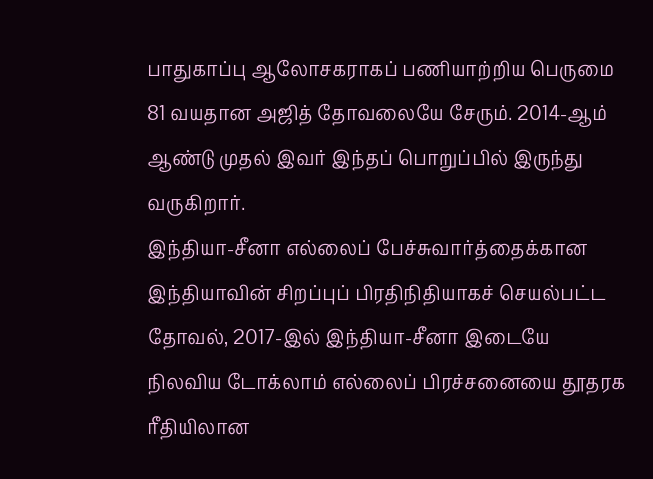பாதுகாப்பு ஆலோசகராகப் பணியாற்றிய பெருமை 81 வயதான அஜித் தோவலையே சேரும். 2014-ஆம் ஆண்டு முதல் இவர் இந்தப் பொறுப்பில் இருந்து வருகிறார்.
இந்தியா-சீனா எல்லைப் பேச்சுவார்த்தைக்கான இந்தியாவின் சிறப்புப் பிரதிநிதியாகச் செயல்பட்ட தோவல், 2017-இல் இந்தியா-சீனா இடையே நிலவிய டோக்லாம் எல்லைப் பிரச்சனையை தூதரக ரீதியிலான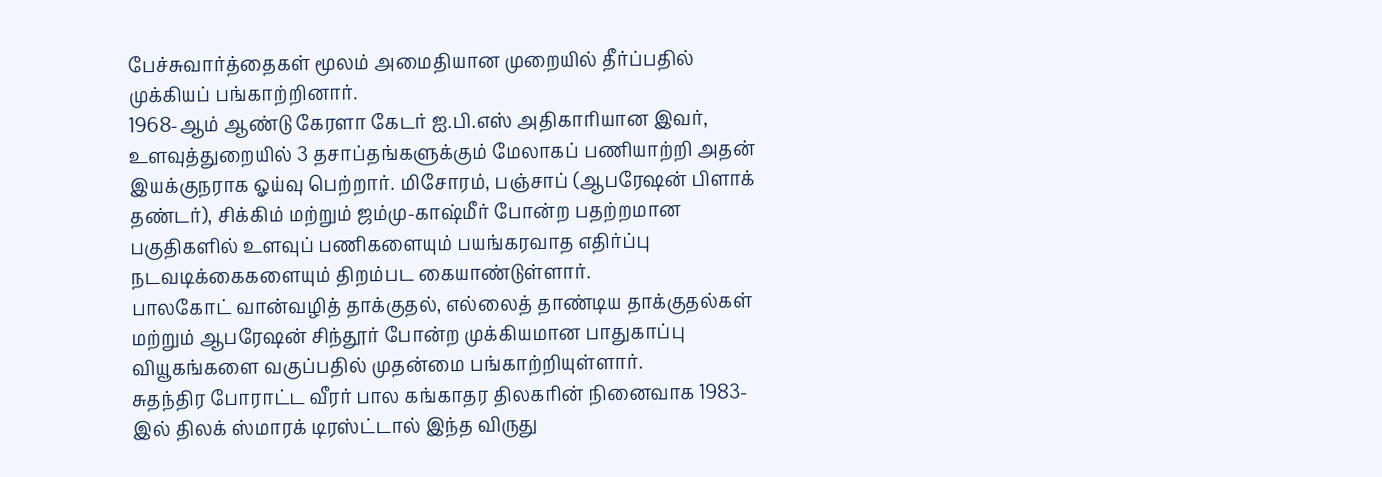பேச்சுவார்த்தைகள் மூலம் அமைதியான முறையில் தீர்ப்பதில் முக்கியப் பங்காற்றினார்.
1968-ஆம் ஆண்டு கேரளா கேடர் ஐ.பி.எஸ் அதிகாரியான இவர், உளவுத்துறையில் 3 தசாப்தங்களுக்கும் மேலாகப் பணியாற்றி அதன் இயக்குநராக ஓய்வு பெற்றார். மிசோரம், பஞ்சாப் (ஆபரேஷன் பிளாக் தண்டர்), சிக்கிம் மற்றும் ஜம்மு-காஷ்மீர் போன்ற பதற்றமான பகுதிகளில் உளவுப் பணிகளையும் பயங்கரவாத எதிர்ப்பு நடவடிக்கைகளையும் திறம்பட கையாண்டுள்ளார்.
பாலகோட் வான்வழித் தாக்குதல், எல்லைத் தாண்டிய தாக்குதல்கள் மற்றும் ஆபரேஷன் சிந்தூர் போன்ற முக்கியமான பாதுகாப்பு வியூகங்களை வகுப்பதில் முதன்மை பங்காற்றியுள்ளார்.
சுதந்திர போராட்ட வீரர் பால கங்காதர திலகரின் நினைவாக 1983-இல் திலக் ஸ்மாரக் டிரஸ்ட்டால் இந்த விருது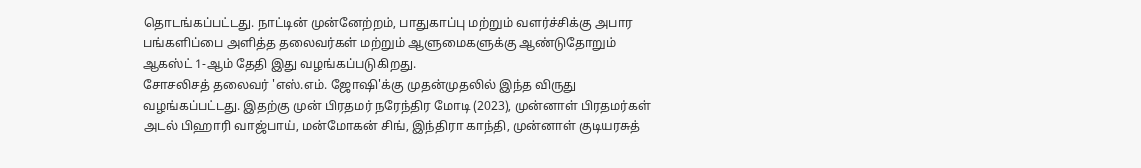தொடங்கப்பட்டது. நாட்டின் முன்னேற்றம், பாதுகாப்பு மற்றும் வளர்ச்சிக்கு அபார பங்களிப்பை அளித்த தலைவர்கள் மற்றும் ஆளுமைகளுக்கு ஆண்டுதோறும் ஆகஸ்ட் 1-ஆம் தேதி இது வழங்கப்படுகிறது.
சோசலிசத் தலைவர் 'எஸ்.எம். ஜோஷி'க்கு முதன்முதலில் இந்த விருது வழங்கப்பட்டது. இதற்கு முன் பிரதமர் நரேந்திர மோடி (2023), முன்னாள் பிரதமர்கள் அடல் பிஹாரி வாஜ்பாய், மன்மோகன் சிங், இந்திரா காந்தி, முன்னாள் குடியரசுத்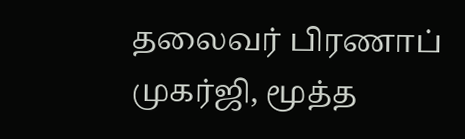தலைவர் பிரணாப் முகர்ஜி, மூத்த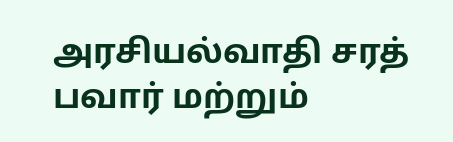அரசியல்வாதி சரத் பவார் மற்றும்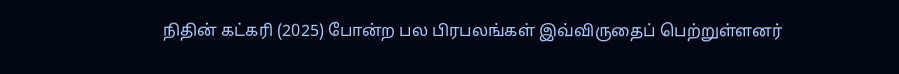நிதின் கட்கரி (2025) போன்ற பல பிரபலங்கள் இவ்விருதைப் பெற்றுள்ளனர்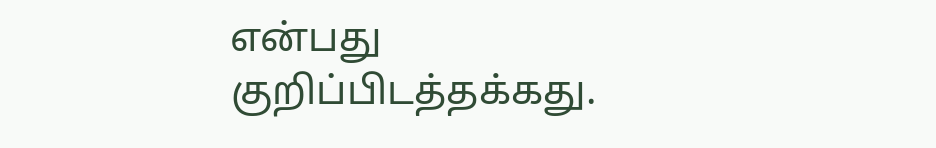என்பது குறிப்பிடத்தக்கது.